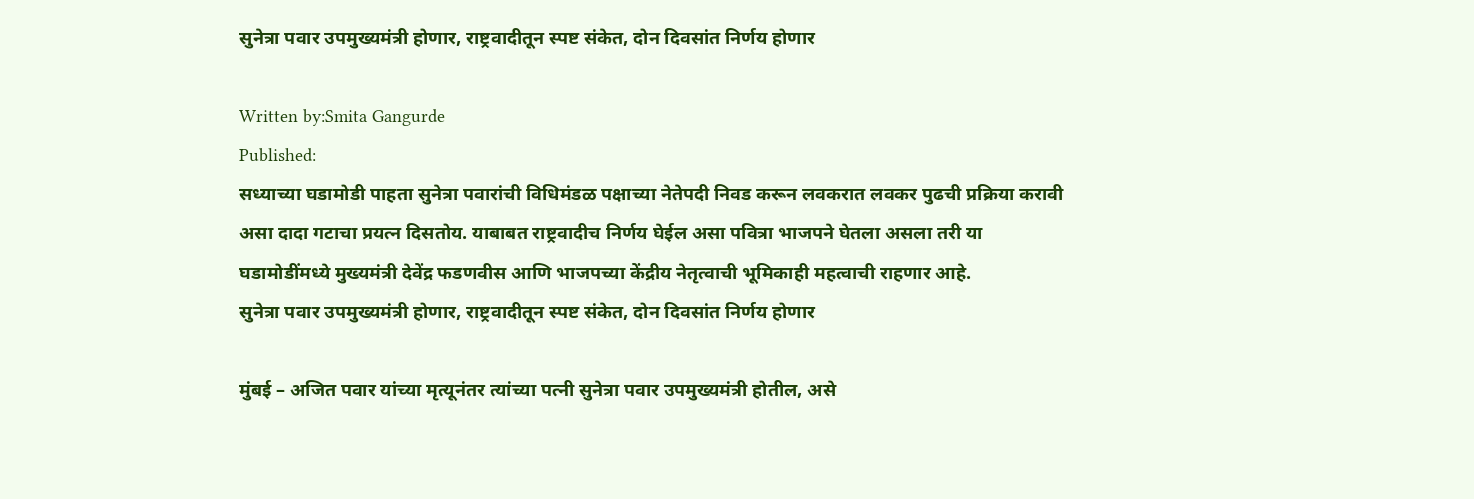सुनेत्रा पवार उपमुख्यमंत्री होणार, राष्ट्रवादीतून स्पष्ट संकेत, दोन दिवसांत निर्णय होणार

Written by:Smita Gangurde
Published:
सध्याच्या घडामोडी पाहता सुनेत्रा पवारांची विधिमंडळ पक्षाच्या नेतेपदी निवड करून लवकरात लवकर पुढची प्रक्रिया करावी असा दादा गटाचा प्रयत्न दिसतोय. याबाबत राष्ट्रवादीच निर्णय घेईल असा पवित्रा भाजपने घेतला असला तरी या घडामोडींमध्ये मुख्यमंत्री देवेंद्र फडणवीस आणि भाजपच्या केंद्रीय नेतृत्वाची भूमिकाही महत्वाची राहणार आहे.
सुनेत्रा पवार उपमुख्यमंत्री होणार, राष्ट्रवादीतून स्पष्ट संकेत, दोन दिवसांत निर्णय होणार

मुंबई – अजित पवार यांच्या मृत्यूनंतर त्यांच्या पत्नी सुनेत्रा पवार उपमुख्यमंत्री होतील, असे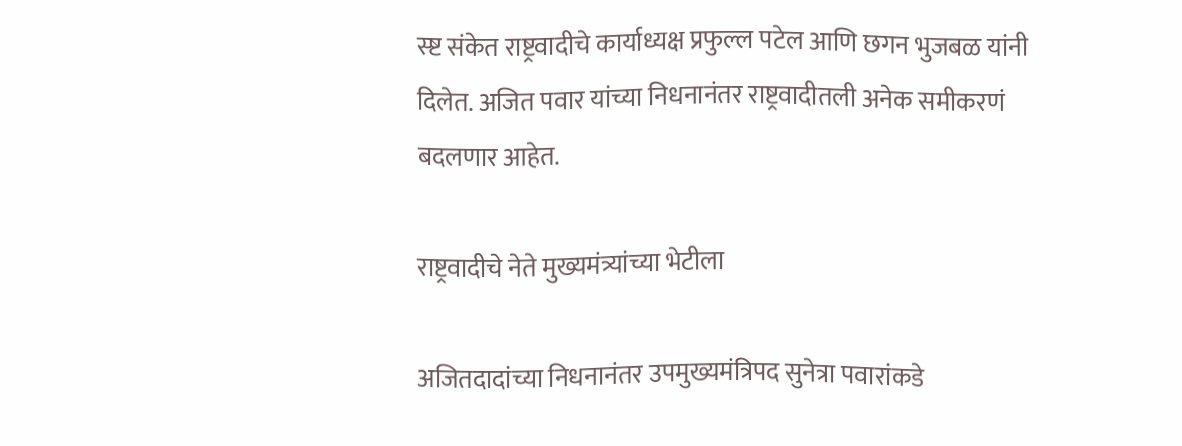स्ष्ट संकेत राष्ट्रवादीचे कार्याध्यक्ष प्रफुल्ल पटेल आणि छगन भुजबळ यांनी दिलेत. अजित पवार यांच्या निधनानंतर राष्ट्रवादीतली अनेक समीकरणं बदलणार आहेत.

राष्ट्रवादीचे नेते मुख्यमंत्र्यांच्या भेटीला

अजितदादांच्या निधनानंतर उपमुख्यमंत्रिपद सुनेत्रा पवारांकडे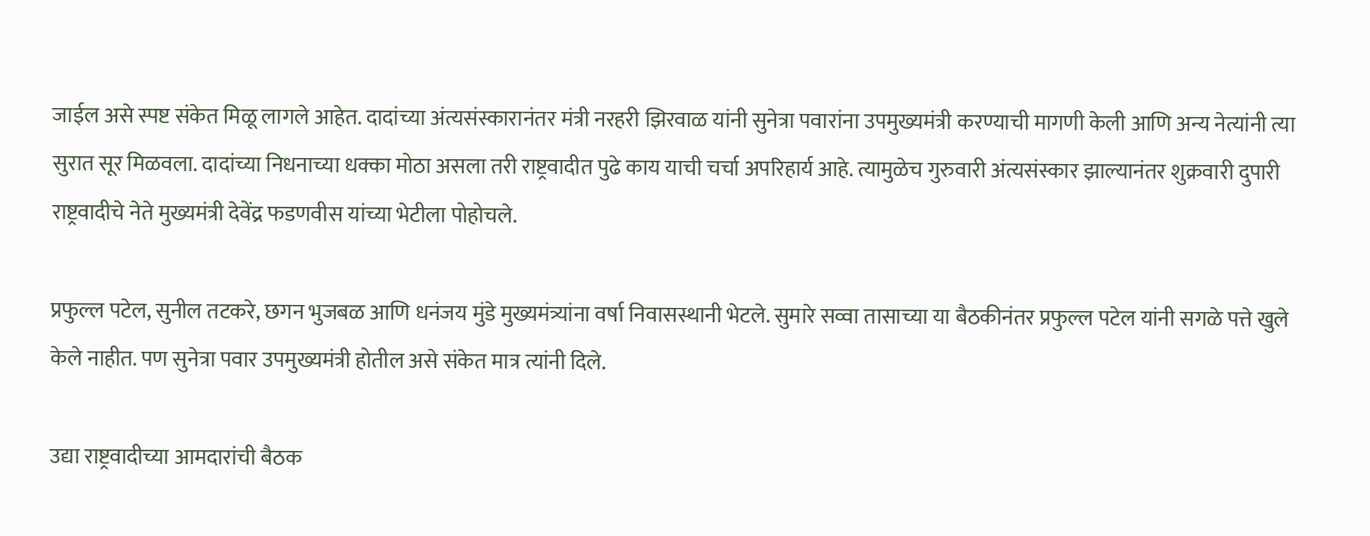जाईल असे स्पष्ट संकेत मिळू लागले आहेत. दादांच्या अंत्यसंस्कारानंतर मंत्री नरहरी झिरवाळ यांनी सुनेत्रा पवारांना उपमुख्यमंत्री करण्याची मागणी केली आणि अन्य नेत्यांनी त्या सुरात सूर मिळवला. दादांच्या निधनाच्या धक्का मोठा असला तरी राष्ट्रवादीत पुढे काय याची चर्चा अपरिहार्य आहे. त्यामुळेच गुरुवारी अंत्यसंस्कार झाल्यानंतर शुक्रवारी दुपारी राष्ट्रवादीचे नेते मुख्यमंत्री देवेंद्र फडणवीस यांच्या भेटीला पोहोचले.

प्रफुल्ल पटेल, सुनील तटकरे, छगन भुजबळ आणि धनंजय मुंडे मुख्यमंत्र्यांना वर्षा निवासस्थानी भेटले. सुमारे सव्वा तासाच्या या बैठकीनंतर प्रफुल्ल पटेल यांनी सगळे पत्ते खुले केले नाहीत. पण सुनेत्रा पवार उपमुख्यमंत्री होतील असे संकेत मात्र त्यांनी दिले.

उद्या राष्ट्रवादीच्या आमदारांची बैठक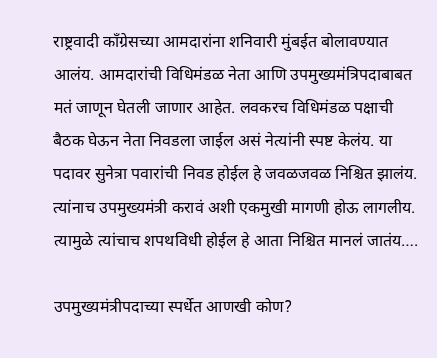राष्ट्रवादी काँग्रेसच्या आमदारांना शनिवारी मुंबईत बोलावण्यात आलंय. आमदारांची विधिमंडळ नेता आणि उपमुख्यमंत्रिपदाबाबत मतं जाणून घेतली जाणार आहेत. लवकरच विधिमंडळ पक्षाची बैठक घेऊन नेता निवडला जाईल असं नेत्यांनी स्पष्ट केलंय. या पदावर सुनेत्रा पवारांची निवड होईल हे जवळजवळ निश्चित झालंय. त्यांनाच उपमुख्यमंत्री करावं अशी एकमुखी मागणी होऊ लागलीय. त्यामुळे त्यांचाच शपथविधी होईल हे आता निश्चित मानलं जातंय….

उपमुख्यमंत्रीपदाच्या स्पर्धेत आणखी कोण?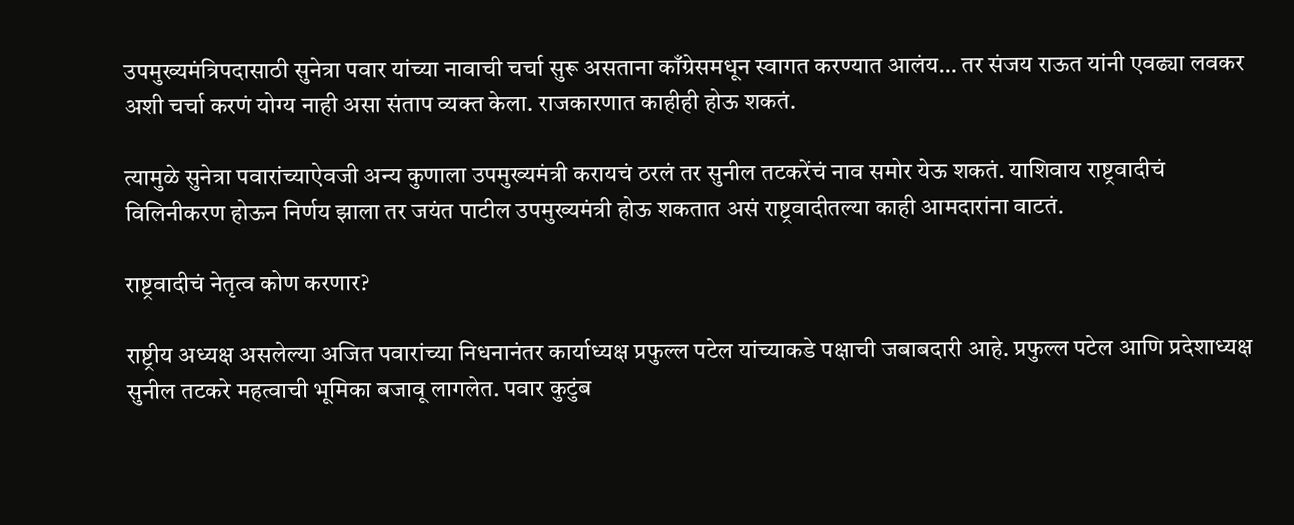उपमुख्यमंत्रिपदासाठी सुनेत्रा पवार यांच्या नावाची चर्चा सुरू असताना काँग्रेसमधून स्वागत करण्यात आलंय… तर संजय राऊत यांनी एवढ्या लवकर अशी चर्चा करणं योग्य नाही असा संताप व्यक्त केला. राजकारणात काहीही होऊ शकतं.

त्यामुळे सुनेत्रा पवारांच्याऐवजी अन्य कुणाला उपमुख्यमंत्री करायचं ठरलं तर सुनील तटकरेंचं नाव समोर येऊ शकतं. याशिवाय राष्ट्रवादीचं विलिनीकरण होऊन निर्णय झाला तर जयंत पाटील उपमुख्यमंत्री होऊ शकतात असं राष्ट्रवादीतल्या काही आमदारांना वाटतं.

राष्ट्रवादीचं नेतृत्व कोण करणार?

राष्ट्रीय अध्यक्ष असलेल्या अजित पवारांच्या निधनानंतर कार्याध्यक्ष प्रफुल्ल पटेल यांच्याकडे पक्षाची जबाबदारी आहे. प्रफुल्ल पटेल आणि प्रदेशाध्यक्ष सुनील तटकरे महत्वाची भूमिका बजावू लागलेत. पवार कुटुंब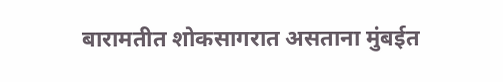बारामतीत शोकसागरात असताना मुंबईत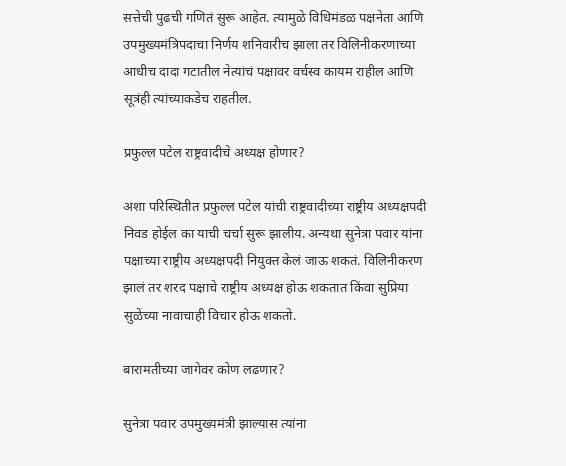सत्तेची पुढची गणितं सुरू आहेत. त्यामुळे विधिमंडळ पक्षनेता आणि उपमुख्यमंत्रिपदाचा निर्णय शनिवारीच झाला तर विलिनीकरणाच्या आधीच दादा गटातील नेत्यांचं पक्षावर वर्चस्व कायम राहील आणि सूत्रंही त्यांच्याकडेच राहतील.

प्रफुल्ल पटेल राष्ट्रवादीचे अध्यक्ष होणार?

अशा परिस्थितीत प्रफुल्ल पटेल यांची राष्ट्रवादीच्या राष्ट्रीय अध्यक्षपदी निवड होईल का याची चर्चा सुरू झालीय. अन्यथा सुनेत्रा पवार यांना पक्षाच्या राष्ट्रीय अध्यक्षपदी नियुक्त केलं जाऊ शकतं. विलिनीकरण झालं तर शरद पक्षाचे राष्ट्रीय अध्यक्ष होऊ शकतात किंवा सुप्रिया सुळेंच्या नावाचाही विचार होऊ शकतो.

बारामतीच्या जागेवर कोण लढणार?

सुनेत्रा पवार उपमुख्यमंत्री झाल्यास त्यांना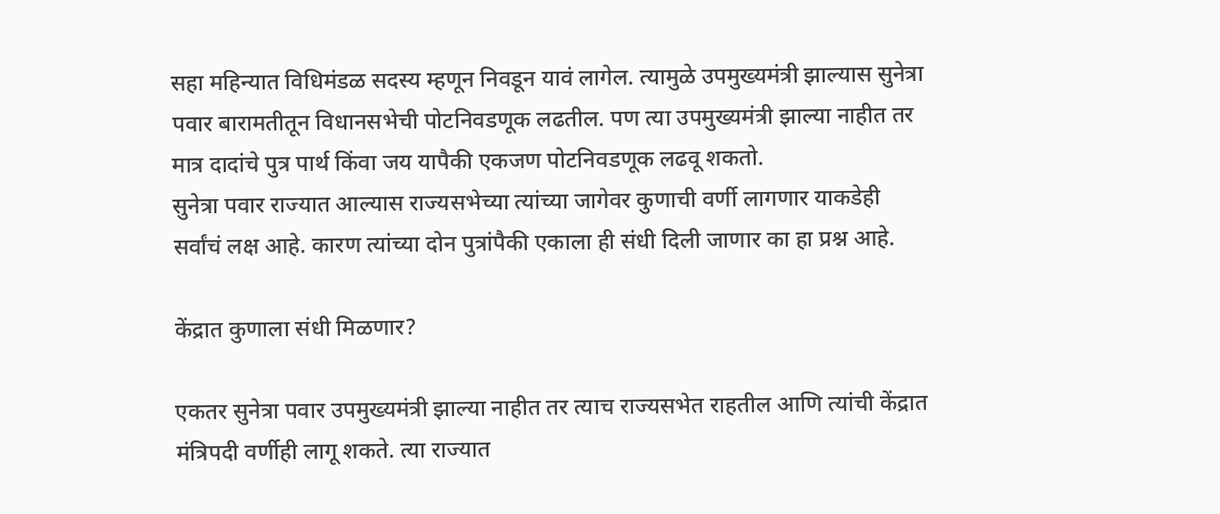सहा महिन्यात विधिमंडळ सदस्य म्हणून निवडून यावं लागेल. त्यामुळे उपमुख्यमंत्री झाल्यास सुनेत्रा पवार बारामतीतून विधानसभेची पोटनिवडणूक लढतील. पण त्या उपमुख्यमंत्री झाल्या नाहीत तर मात्र दादांचे पुत्र पार्थ किंवा जय यापैकी एकजण पोटनिवडणूक लढवू शकतो.
सुनेत्रा पवार राज्यात आल्यास राज्यसभेच्या त्यांच्या जागेवर कुणाची वर्णी लागणार याकडेही सर्वांचं लक्ष आहे. कारण त्यांच्या दोन पुत्रांपैकी एकाला ही संधी दिली जाणार का हा प्रश्न आहे.

केंद्रात कुणाला संधी मिळणार?

एकतर सुनेत्रा पवार उपमुख्यमंत्री झाल्या नाहीत तर त्याच राज्यसभेत राहतील आणि त्यांची केंद्रात मंत्रिपदी वर्णीही लागू शकते. त्या राज्यात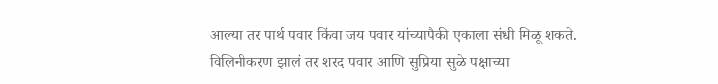आल्या तर पार्थ पवार किंवा जय पवार यांच्यापैकी एकाला संधी मिळू शकते. विलिनीकरण झालं तर शरद पवार आणि सुप्रिया सुळे पक्षाच्या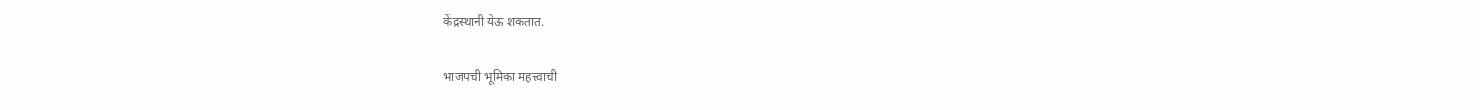केंद्रस्थानी येऊ शकतात.

भाजपची भूमिका महत्त्वाची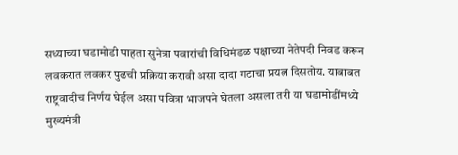सध्याच्या घडामोडी पाहता सुनेत्रा पवारांची विधिमंडळ पक्षाच्या नेतेपदी निवड करून लवकरात लवकर पुढची प्रक्रिया करावी असा दादा गटाचा प्रयत्न दिसतोय. याबाबत राष्ट्रवादीच निर्णय घेईल असा पवित्रा भाजपने घेतला असला तरी या घडामोडींमध्ये मुख्यमंत्री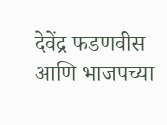देवेंद्र फडणवीस आणि भाजपच्या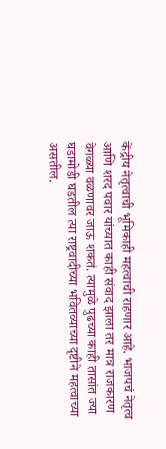केंद्रीय नेतृत्वाची भूमिकाही महत्वाची राहणार आहे. भाजपचं नेतृत्व आणि शरद पवार यांच्यात काही संवाद झाला तर मात्र राजकारण वेगळ्या वळणावर जाऊ शकतं. त्यामुळे पुढच्या काही तासांत ज्या घडामोडी घडतील त्या राष्ट्रवादीच्या भवितव्याच्या दृष्टीने महत्वाच्या असतील.